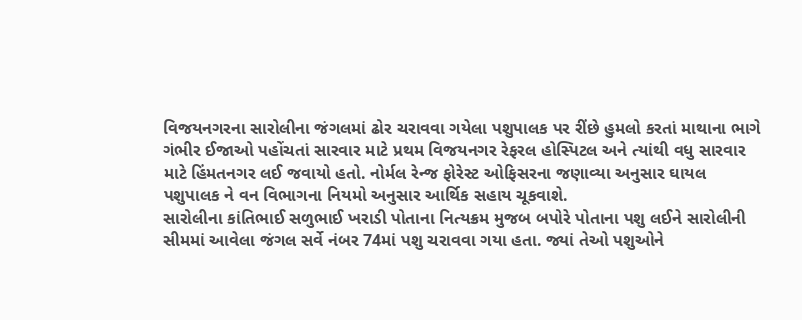વિજયનગરના સારોલીના જંગલમાં ઢોર ચરાવવા ગયેલા પશુપાલક પર રીંછે હુમલો કરતાં માથાના ભાગે ગંભીર ઈજાઓ પહોંચતાં સારવાર માટે પ્રથમ વિજયનગર રેફરલ હોસ્પિટલ અને ત્યાંથી વધુ સારવાર માટે હિંમતનગર લઈ જવાયો હતો. નોર્મલ રેન્જ ફોરેસ્ટ ઓફિસરના જણાવ્યા અનુસાર ઘાયલ પશુપાલક ને વન વિભાગના નિયમો અનુસાર આર્થિક સહાય ચૂકવાશે.
સારોલીના કાંતિભાઈ સળુભાઈ ખરાડી પોતાના નિત્યક્રમ મુજબ બપોરે પોતાના પશુ લઈને સારોલીની સીમમાં આવેલા જંગલ સર્વે નંબર 74માં પશુ ચરાવવા ગયા હતા. જ્યાં તેઓ પશુઓને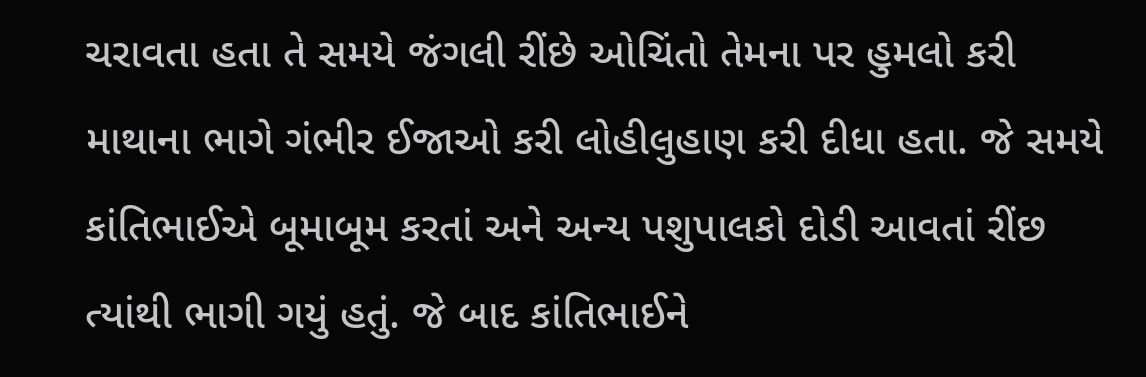ચરાવતા હતા તે સમયે જંગલી રીંછે ઓચિંતો તેમના પર હુમલો કરી માથાના ભાગે ગંભીર ઈજાઓ કરી લોહીલુહાણ કરી દીધા હતા. જે સમયે કાંતિભાઈએ બૂમાબૂમ કરતાં અને અન્ય પશુપાલકો દોડી આવતાં રીંછ ત્યાંથી ભાગી ગયું હતું. જે બાદ કાંતિભાઈને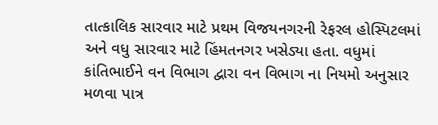તાત્કાલિક સારવાર માટે પ્રથમ વિજયનગરની રેફરલ હોસ્પિટલમાં અને વધુ સારવાર માટે હિંમતનગર ખસેડ્યા હતા. વધુમાં કાંતિભાઈને વન વિભાગ દ્વારા વન વિભાગ ના નિયમો અનુસાર મળવા પાત્ર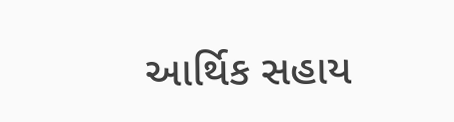આર્થિક સહાય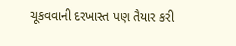ચૂકવવાની દરખાસ્ત પણ તૈયાર કરી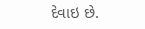દેવાઇ છે.